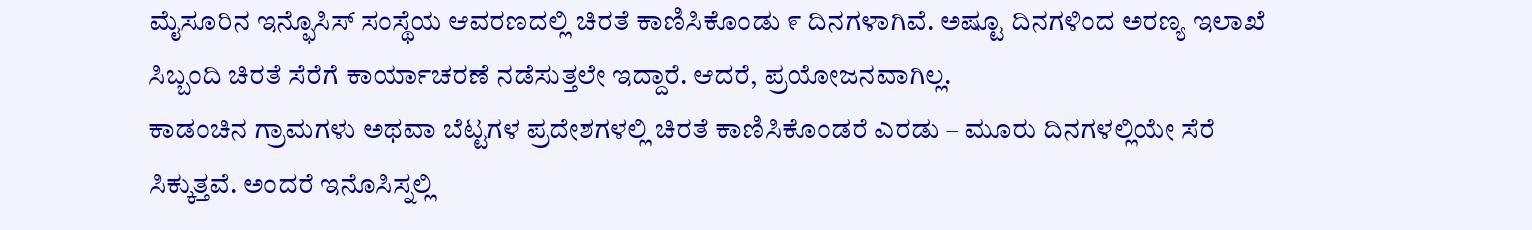ಮೈಸೂರಿನ ಇನ್ಫೊಸಿಸ್ ಸಂಸ್ಥೆಯ ಆವರಣದಲ್ಲಿ ಚಿರತೆ ಕಾಣಿಸಿಕೊಂಡು ೯ ದಿನಗಳಾಗಿವೆ. ಅಷ್ಟೂ ದಿನಗಳಿಂದ ಅರಣ್ಯ ಇಲಾಖೆ ಸಿಬ್ಬಂದಿ ಚಿರತೆ ಸೆರೆಗೆ ಕಾರ್ಯಾಚರಣೆ ನಡೆಸುತ್ತಲೇ ಇದ್ದಾರೆ. ಆದರೆ, ಪ್ರಯೋಜನವಾಗಿಲ್ಲ.
ಕಾಡಂಚಿನ ಗ್ರಾಮಗಳು ಅಥವಾ ಬೆಟ್ಟಗಳ ಪ್ರದೇಶಗಳಲ್ಲಿ ಚಿರತೆ ಕಾಣಿಸಿಕೊಂಡರೆ ಎರಡು – ಮೂರು ದಿನಗಳಲ್ಲಿಯೇ ಸೆರೆ ಸಿಕ್ಕುತ್ತವೆ. ಅಂದರೆ ಇನೊಸಿಸ್ನಲ್ಲಿ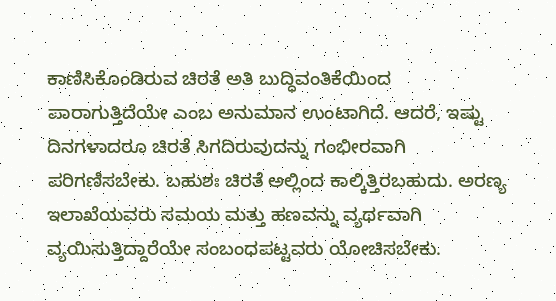ಕಾಣಿಸಿಕೊಂಡಿರುವ ಚಿರತೆ ಅತಿ ಬುದ್ಧಿವಂತಿಕೆಯಿಂದ ಪಾರಾಗುತ್ತಿದೆಯೇ ಎಂಬ ಅನುಮಾನ ಉಂಟಾಗಿದೆ. ಆದರೆ, ಇಷ್ಟು ದಿನಗಳಾದರೂ ಚಿರತೆ ಸಿಗದಿರುವುದನ್ನು ಗಂಭೀರವಾಗಿ ಪರಿಗಣಿಸಬೇಕು. ಬಹುಶಃ ಚಿರತೆ ಅಲ್ಲಿಂದ ಕಾಲ್ಕಿತ್ತಿರಬಹುದು. ಅರಣ್ಯ ಇಲಾಖೆಯವರು ಸಮಯ ಮತ್ತು ಹಣವನ್ನು ವ್ಯರ್ಥವಾಗಿ ವ್ಯಯಿಸುತ್ತಿದ್ದಾರೆಯೇ ಸಂಬಂಧಪಟ್ಟವರು ಯೋಚಿಸಬೇಕು.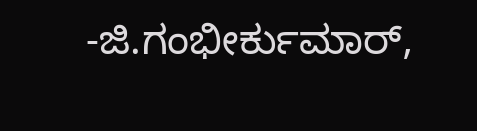-ಜಿ.ಗಂಭೀರ್ಕುಮಾರ್,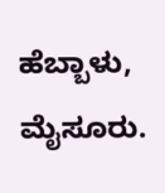ಹೆಬ್ಬಾಳು, ಮೈಸೂರು.